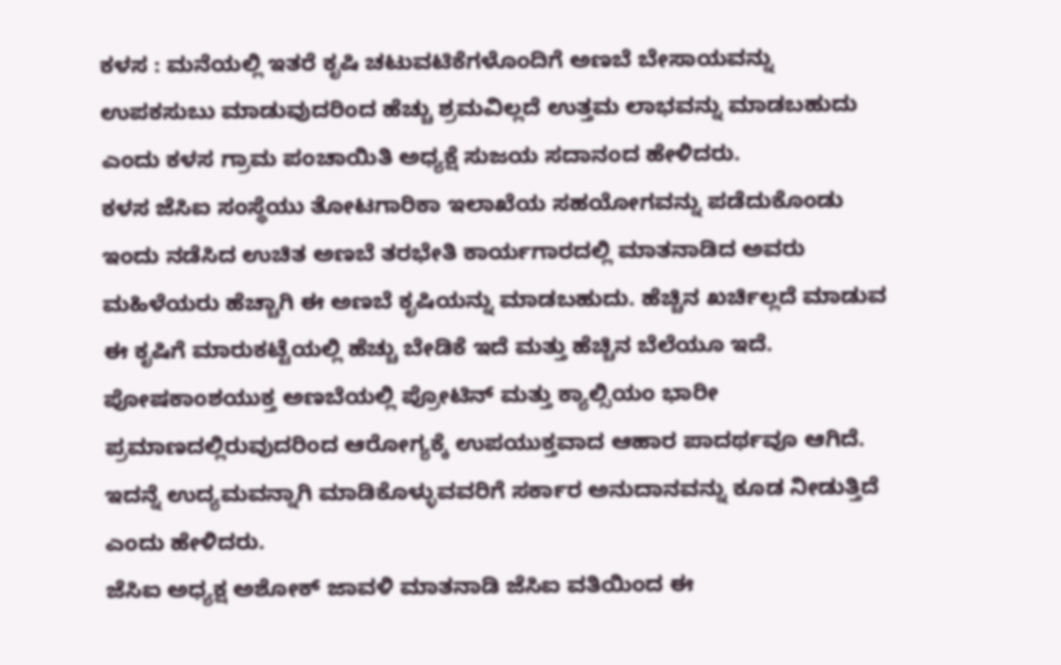ಕಳಸ : ಮನೆಯಲ್ಲಿ ಇತರೆ ಕೃಷಿ ಚಟುವಟಿಕೆಗಳೊಂದಿಗೆ ಅಣಬೆ ಬೇಸಾಯವನ್ನು ಉಪಕಸುಬು ಮಾಡುವುದರಿಂದ ಹೆಚ್ಚು ಶ್ರಮವಿಲ್ಲದೆ ಉತ್ತಮ ಲಾಭವನ್ನು ಮಾಡಬಹುದು ಎಂದು ಕಳಸ ಗ್ರಾಮ ಪಂಚಾಯಿತಿ ಅಧ್ಯಕ್ಷೆ ಸುಜಯ ಸದಾನಂದ ಹೇಳಿದರು.
ಕಳಸ ಜೆಸಿಐ ಸಂಸ್ಥೆಯು ತೋಟಗಾರಿಕಾ ಇಲಾಖೆಯ ಸಹಯೋಗವನ್ನು ಪಡೆದುಕೊಂಡು ಇಂದು ನಡೆಸಿದ ಉಚಿತ ಅಣಬೆ ತರಭೇತಿ ಕಾರ್ಯಗಾರದಲ್ಲಿ ಮಾತನಾಡಿದ ಅವರು ಮಹಿಳೆಯರು ಹೆಚ್ಚಾಗಿ ಈ ಅಣಬೆ ಕೃಷಿಯನ್ನು ಮಾಡಬಹುದು. ಹೆಚ್ಚಿನ ಖರ್ಚಿಲ್ಲದೆ ಮಾಡುವ ಈ ಕೃಷಿಗೆ ಮಾರುಕಟ್ಟೆಯಲ್ಲಿ ಹೆಚ್ಚು ಬೇಡಿಕೆ ಇದೆ ಮತ್ತು ಹೆಚ್ಚಿನ ಬೆಲೆಯೂ ಇದೆ. ಪೋಷಕಾಂಶಯುಕ್ತ ಅಣಬೆಯಲ್ಲಿ ಪ್ರೋಟಿನ್ ಮತ್ತು ಕ್ಯಾಲ್ಸಿಯಂ ಭಾರೀ ಪ್ರಮಾಣದಲ್ಲಿರುವುದರಿಂದ ಆರೋಗ್ಯಕ್ಕೆ ಉಪಯುಕ್ತವಾದ ಆಹಾರ ಪಾದರ್ಥವೂ ಆಗಿದೆ. ಇದನ್ನೆ ಉದ್ಯಮವನ್ನಾಗಿ ಮಾಡಿಕೊಳ್ಳುವವರಿಗೆ ಸರ್ಕಾರ ಅನುದಾನವನ್ನು ಕೂಡ ನೀಡುತ್ತಿದೆ ಎಂದು ಹೇಳಿದರು.
ಜೆಸಿಐ ಅಧ್ಯಕ್ಷ ಅಶೋಕ್ ಜಾವಳಿ ಮಾತನಾಡಿ ಜೆಸಿಐ ವತಿಯಿಂದ ಈ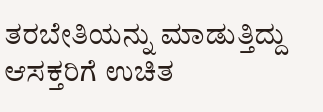ತರಬೇತಿಯನ್ನು ಮಾಡುತ್ತಿದ್ದು ಆಸಕ್ತರಿಗೆ ಉಚಿತ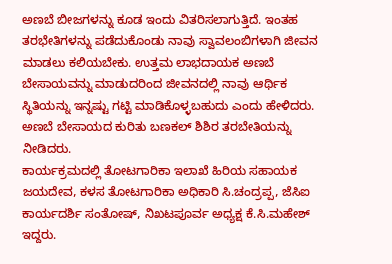ಅಣಬೆ ಬೀಜಗಳನ್ನು ಕೂಡ ಇಂದು ವಿತರಿಸಲಾಗುತ್ತಿದೆ. ಇಂತಹ ತರಭೇತಿಗಳನ್ನು ಪಡೆದುಕೊಂಡು ನಾವು ಸ್ವಾವಲಂಬಿಗಳಾಗಿ ಜೀವನ ಮಾಡಲು ಕಲಿಯಬೇಕು. ಉತ್ತಮ ಲಾಭದಾಯಕ ಅಣಬೆ ಬೇಸಾಯವನ್ನು ಮಾಡುದರಿಂದ ಜೀವನದಲ್ಲಿ ನಾವು ಆರ್ಥಿಕ ಸ್ಥಿತಿಯನ್ನು ಇನ್ನಷ್ಟು ಗಟ್ಟಿ ಮಾಡಿಕೊಳ್ಳಬಹುದು ಎಂದು ಹೇಳಿದರು.
ಅಣಬೆ ಬೇಸಾಯದ ಕುರಿತು ಬಣಕಲ್ ಶಿಶಿರ ತರಬೇತಿಯನ್ನು ನೀಡಿದರು.
ಕಾರ್ಯಕ್ರಮದಲ್ಲಿ ತೋಟಗಾರಿಕಾ ಇಲಾಖೆ ಹಿರಿಯ ಸಹಾಯಕ ಜಯದೇವ, ಕಳಸ ತೋಟಗಾರಿಕಾ ಅಧಿಕಾರಿ ಸಿ.ಚಂದ್ರಪ್ಪ, ಜೆಸಿಐ ಕಾರ್ಯದರ್ಶಿ ಸಂತೋಷ್, ನಿಖಟಪೂರ್ವ ಅಧ್ಯಕ್ಷ ಕೆ.ಸಿ.ಮಹೇಶ್ ಇದ್ದರು.